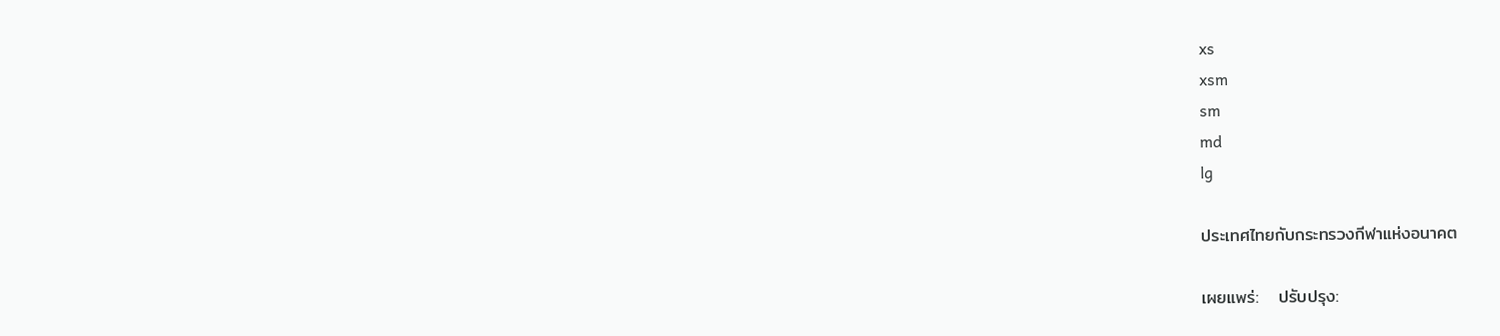xs
xsm
sm
md
lg

ประเทศไทยกับกระทรวงกีฬาแห่งอนาคต

เผยแพร่:   ปรับปรุง: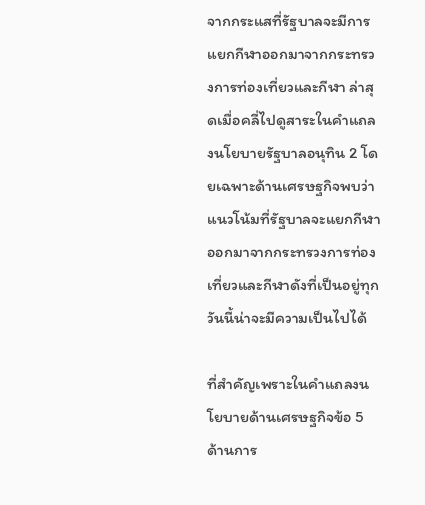จากกระแสที่รัฐบาลจะมีการแยกกีฬาออกมาจากกระทรวงการท่องเที่ยวและกีฬา ล่าสุดเมื่อคลี่ไปดูสาระในคำแถลงนโยบายรัฐบาลอนุทิน 2 โดยเฉพาะด้านเศรษฐกิจพบว่าแนวโน้มที่รัฐบาลจะแยกกีฬาออกมาจากกระทรวงการท่องเที่ยวและกีฬาดังที่เป็นอยู่ทุกวันนี้น่าจะมีความเป็นไปได้

ที่สำคัญเพราะในคำแถลงนโยบายด้านเศรษฐกิจข้อ 5 ด้านการ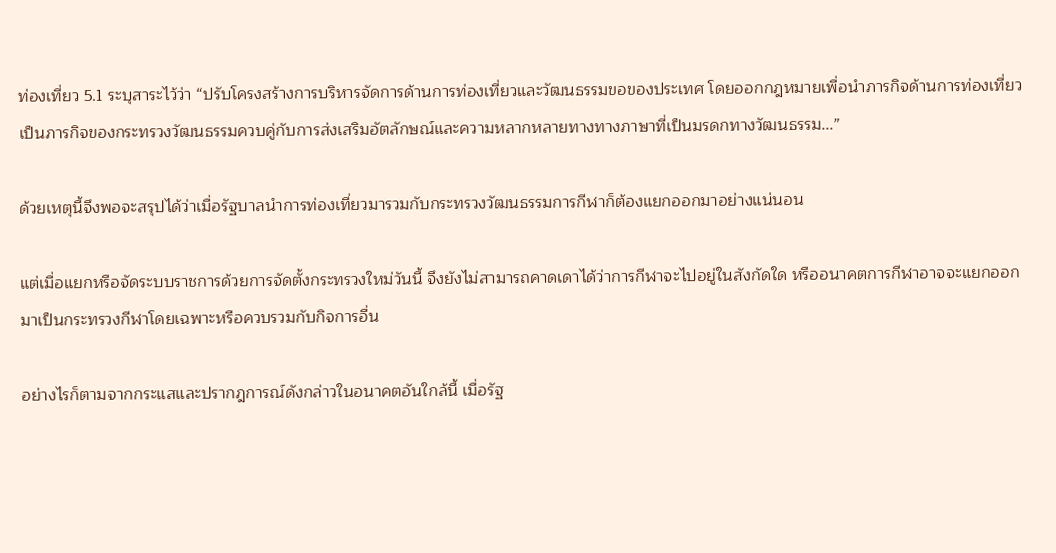ท่องเที่ยว 5.1 ระบุสาระไว้ว่า “ปรับโครงสร้างการบริหารจัดการด้านการท่องเที่ยวและวัฒนธรรมขอของประเทศ โดยออกกฎหมายเพื่อนำภารกิจด้านการท่องเที่ยวเป็นภารกิจของกระทรวงวัฒนธรรมควบคู่กับการส่งเสริมอัตลักษณ์และความหลากหลายทางทางภาษาที่เป็นมรดกทางวัฒนธรรม...”

ด้วยเหตุนี้จึงพอจะสรุปได้ว่าเมื่อรัฐบาลนำการท่องเที่ยวมารวมกับกระทรวงวัฒนธรรมการกีฬาก็ต้องแยกออกมาอย่างแน่นอน

แต่เมื่อแยกหรือจัดระบบราชการด้วยการจัดตั้งกระทรวงใหม่วันนี้ จึงยังไม่สามารถคาดเดาได้ว่าการกีฬาจะไปอยู่ในสังกัดใด หรืออนาคตการกีฬาอาจจะแยกออกมาเป็นกระทรวงกีฬาโดยเฉพาะหรือควบรวมกับกิจการอื่น

อย่างไรก็ตามจากกระแสและปรากฎการณ์ดังกล่าวในอนาคตอันใกล้นี้ เมื่อรัฐ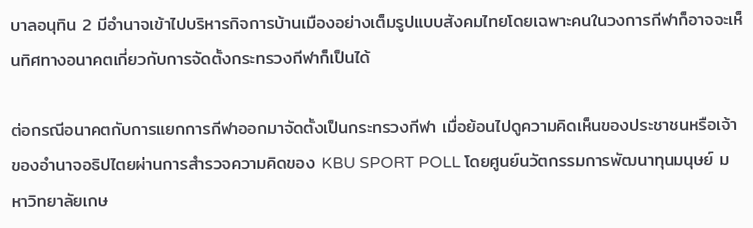บาลอนุทิน 2 มีอำนาจเข้าไปบริหารกิจการบ้านเมืองอย่างเต็มรูปแบบสังคมไทยโดยเฉพาะคนในวงการกีฬาก็อาจจะเห็นทิศทางอนาคตเกี่ยวกับการจัดตั้งกระทรวงกีฬาก็เป็นได้

ต่อกรณีอนาคตกับการแยกการกีฬาออกมาจัดตั้งเป็นกระทรวงกีฬา เมื่อย้อนไปดูความคิดเห็นของประชาชนหรือเจ้าของอำนาจอธิปไตยผ่านการสำรวจความคิดของ KBU SPORT POLL โดยศูนย์นวัตกรรมการพัฒนาทุนมนุษย์ มหาวิทยาลัยเกษ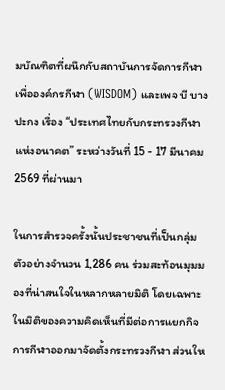มบัณฑิตที่ผนึกกับสถาบันการจัดการกีฬาเพื่อองค์กรกีฬา (WISDOM) และเพจ บี บางปะกง เรื่อง “ประเทศไทยกับกระทรวงกีฬาแห่งอนาคต” ระหว่างวันที่ 15 - 17 มีนาคม 2569 ที่ผ่านมา

ในการสำรวจครั้งนั้นประชาชนที่เป็นกลุ่มตัวอย่างจำนวน 1,286 คน ร่วมสะท้อนมุมมองที่น่าสนใจในหลากหลายมิติ โดยเฉพาะในมิติของความคิดเห็นที่มีต่อการแยกกิจการกีฬาออกมาจัดตั้งกระทรวงกีฬา ส่วนให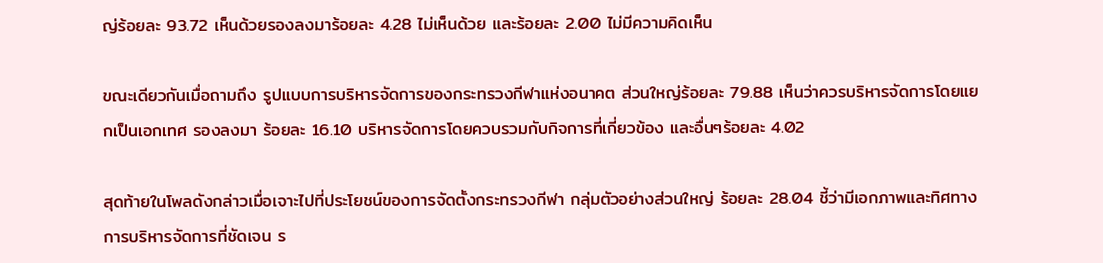ญ่ร้อยละ 93.72 เห็นด้วยรองลงมาร้อยละ 4.28 ไม่เห็นด้วย และร้อยละ 2.00 ไม่มีความคิดเห็น

ขณะเดียวกันเมื่อถามถึง รูปแบบการบริหารจัดการของกระทรวงกีฬาแห่งอนาคต ส่วนใหญ่ร้อยละ 79.88 เห็นว่าควรบริหารจัดการโดยแยกเป็นเอกเทศ รองลงมา ร้อยละ 16.10 บริหารจัดการโดยควบรวมกับกิจการที่เกี่ยวข้อง และอื่นๆร้อยละ 4.02

สุดท้ายในโพลดังกล่าวเมื่อเจาะไปที่ประโยชน์ของการจัดตั้งกระทรวงกีฬา กลุ่มตัวอย่างส่วนใหญ่ ร้อยละ 28.04 ชี้ว่ามีเอกภาพและทิศทางการบริหารจัดการที่ชัดเจน ร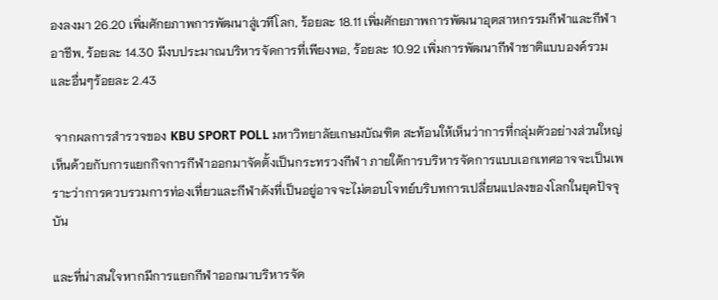องลงมา 26.20 เพิ่มศักยภาพการพัฒนาสู่เวทีโลก, ร้อยละ 18.11 เพิ่มศักยภาพการพัฒนาอุตสาหกรรมกีฬาและกีฬาอาชีพ, ร้อยละ 14.30 มีงบประมาณบริหารจัดการที่เพียงพอ, ร้อยละ 10.92 เพิ่มการพัฒนากีฬาชาติแบบองค์รวม และอื่นๆร้อยละ 2.43

 จากผลการสำรวจของ KBU SPORT POLL มหาวิทยาลัยเกษมบัณฑิต สะท้อนให้เห็นว่าการที่กลุ่มตัวอย่างส่วนใหญ่เห็นด้วยกับการแยกกิจการกีฬาออกมาจัดตั้งเป็นกระทรวงกีฬา ภายใต้การบริหารจัดการแบบเอกเทศอาจจะเป็นเพราะว่าการควบรวมการท่องเที่ยวและกีฬาดังที่เป็นอยู่อาจจะไม่ตอบโจทย์บริบทการเปลี่ยนแปลงของโลกในยุคปัจจุบัน

และที่น่าสนใจหากมีการแยกกีฬาออกมาบริหารจัด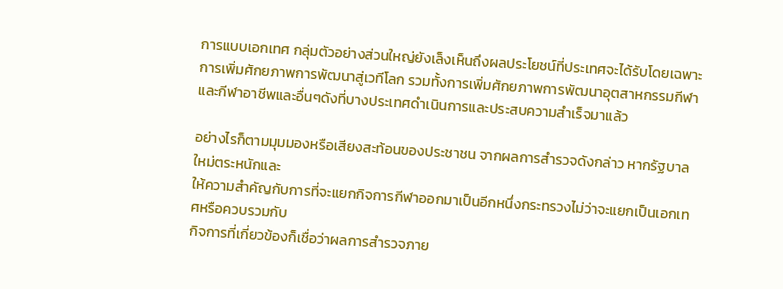การแบบเอกเทศ กลุ่มตัวอย่างส่วนใหญ่ยังเล็งเห็นถึงผลประโยชน์ที่ประเทศจะได้รับโดยเฉพาะการเพิ่มศักยภาพการพัฒนาสู่เวทีโลก รวมทั้งการเพิ่มศักยภาพการพัฒนาอุตสาหกรรมกีฬาและกีฬาอาชีพและอื่นๆดังที่บางประเทศดำเนินการและประสบความสำเร็จมาแล้ว

อย่างไรก็ตามมุมมองหรือเสียงสะท้อนของประชาชน จากผลการสำรวจดังกล่าว หากรัฐบาลใหม่ตระหนักและ
ให้ความสำคัญกับการที่จะแยกกิจการกีฬาออกมาเป็นอีกหนึ่งกระทรวงไม่ว่าจะแยกเป็นเอกเทศหรือควบรวมกับ
กิจการที่เกี่ยวข้องก็เชื่อว่าผลการสำรวจภาย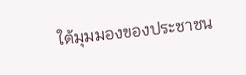ใต้มุมมองของประชาชน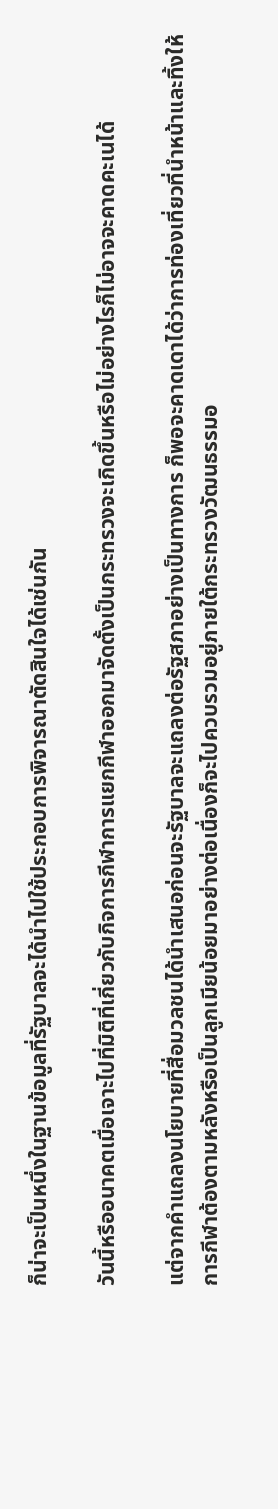ก็น่าจะเป็นหนึ่งในฐานข้อมูลที่รัฐบาลจะได้นำไปใช้ประกอบการพิจารณาตัดสินใจได้เช่นกัน

วันนี้หรืออนาคตเมื่อเจาะไปที่มิติที่เกี่ยวกับกิจการกีฬาการแยกกีฬาออกมาจัดตั้งเป็นกระทรวงจะเกิดขึ้นหรือไม่อย่างไรก็ไม่อาจจะคาดคะเนได้

แต่จากคำแถลงนโยบายที่สื่อมวลชนได้นำเสนอก่อนจะรัฐบาลจะแถลงต่อรัฐสภาอย่างเป็นทางการ ก็พอจะคาดเดาได้ว่าการท่องเที่ยวที่นำหน้าและทิ้งให้การกีฬาต้องตามหลังหรือเป็นลูกเมียน้อยมาอย่างต่อเนื่องก็จะไปควบรวมอยู่ภายใต้กระทรวงวัฒนธรรมอ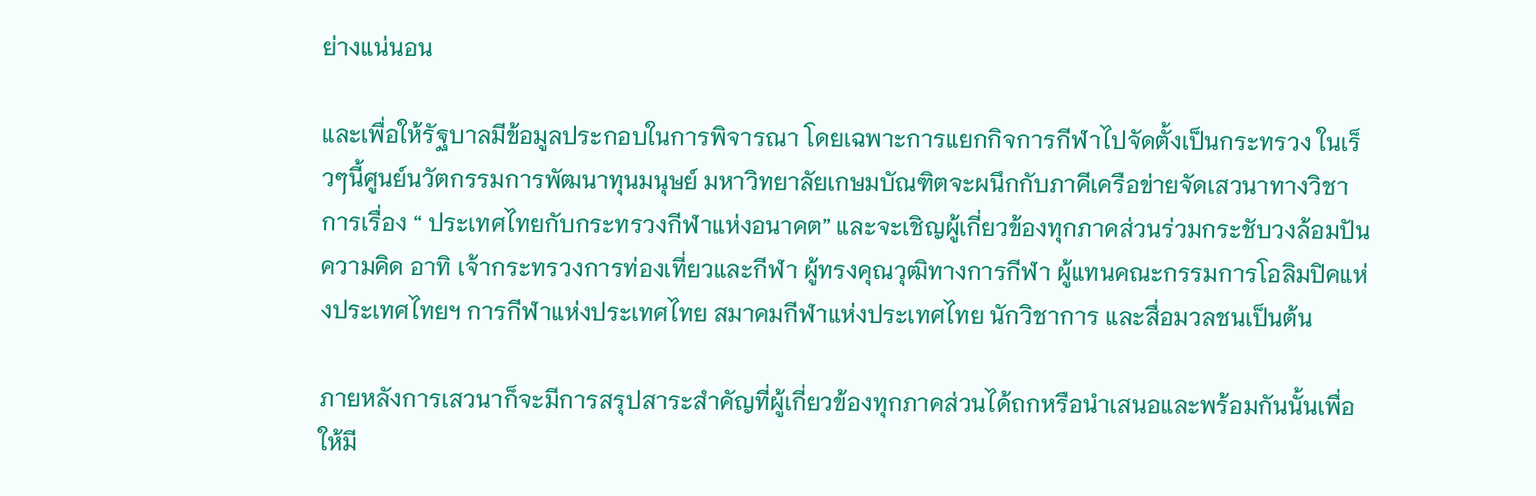ย่างแน่นอน

และเพื่อให้รัฐบาลมีข้อมูลประกอบในการพิจารณา โดยเฉพาะการแยกกิจการกีฬาไปจัดตั้งเป็นกระทรวง ในเร็วๆนี้ศูนย์นวัตกรรมการพัฒนาทุนมนุษย์ มหาวิทยาลัยเกษมบัณฑิตจะผนึกกับภาคีเครือข่ายจัดเสวนาทางวิชาการเรื่อง “ ประเทศไทยกับกระทรวงกีฬาแห่งอนาคต” และจะเชิญผู้เกี่ยวข้องทุกภาคส่วนร่วมกระชับวงล้อมปันความคิด อาทิ เจ้ากระทรวงการท่องเที่ยวและกีฬา ผู้ทรงคุณวุฒิทางการกีฬา ผู้แทนคณะกรรมการโอลิมปิคแห่งประเทศไทยฯ การกีฬาแห่งประเทศไทย สมาคมกีฬาแห่งประเทศไทย นักวิชาการ และสื่อมวลชนเป็นต้น

ภายหลังการเสวนาก็จะมีการสรุปสาระสำคัญที่ผู้เกี่ยวข้องทุกภาคส่วนได้ถกหรือนำเสนอและพร้อมกันนั้นเพื่อให้มี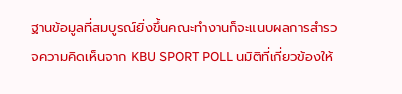ฐานข้อมูลที่สมบูรณ์ยิ่งขึ้นคณะทำงานก็จะแนบผลการสำรวจความคิดเห็นจาก KBU SPORT POLL นมิติที่เกี่ยวข้องให้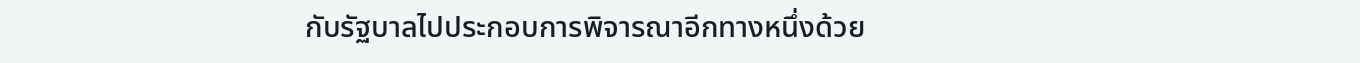กับรัฐบาลไปประกอบการพิจารณาอีกทางหนึ่งด้วย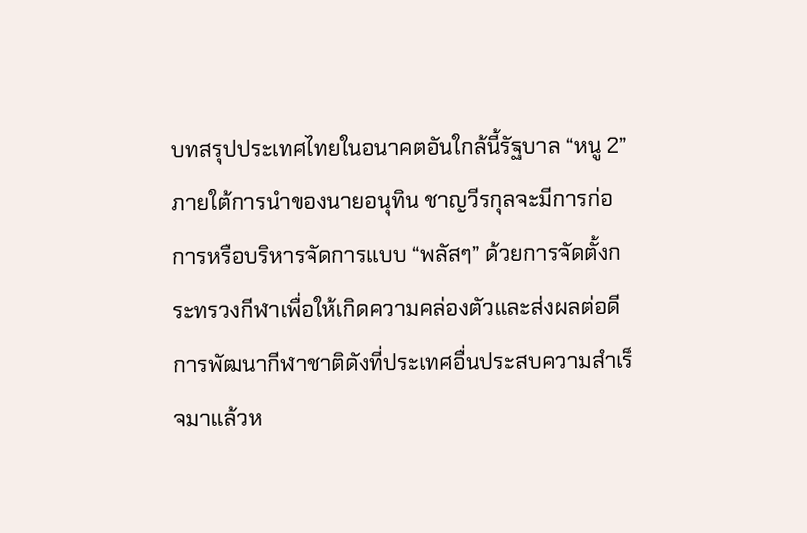บทสรุปประเทศไทยในอนาคตอันใกล้นี้รัฐบาล “หนู 2” ภายใต้การนำของนายอนุทิน ชาญวีรกุลจะมีการก่อการหรือบริหารจัดการแบบ “พลัสๆ” ด้วยการจัดตั้งกระทรวงกีฬาเพื่อให้เกิดความคล่องตัวและส่งผลต่อดีการพัฒนากีฬาชาติดังที่ประเทศอื่นประสบความสำเร็จมาแล้วห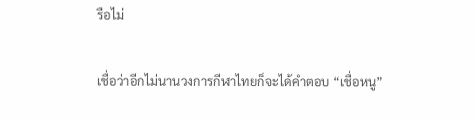รือไม่

เชื่อว่าอีกไม่นานวงการกีฬาไทยก็จะได้คำตอบ “เชื่อหนู”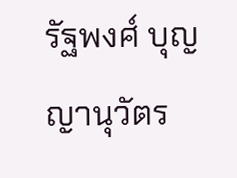รัฐพงศ์ บุญญานุวัตร